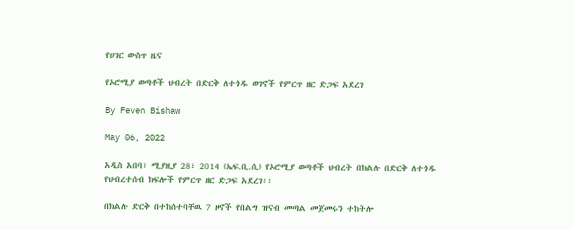የሀገር ውስጥ ዜና

የኦሮሚያ ወጣቶች ህብረት በድርቅ ለተጎዱ ወገኖች የምርጥ ዘር ድጋፍ አደረገ

By Feven Bishaw

May 06, 2022

አዲስ አበባ፣ ሚያዚያ 28፣ 2014 (ኤፍ.ቢ.ሲ) የኦሮሚያ ወጣቶች ህብረት በክልሉ በድርቅ ለተጎዱ የህብረተሰብ ክፍሎች የምርጥ ዘር ድጋፍ አደረገ፡፡

በክልሉ ድርቅ በተከሰተባቸዉ 7 ዞኖች የበልግ ዝናብ መጣል መጀመሩን ተከትሎ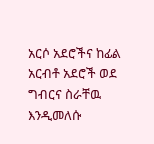አርሶ አደሮችና ከፊል አርብቶ አደሮች ወደ ግብርና ስራቸዉ እንዲመለሱ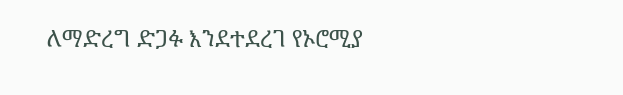ለማድረግ ድጋፉ እንደተደረገ የኦሮሚያ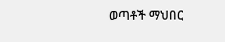ወጣቶች ማህበር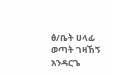ፅ/ቤት ሀላፊ ወጣት ገዛኸኝ አንዳርጌ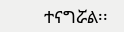ተናግሯል፡፡